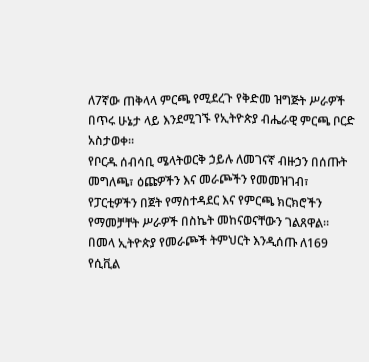ለ7ኛው ጠቅላላ ምርጫ የሚደረጉ የቅድመ ዝግጅት ሥራዎች በጥሩ ሁኔታ ላይ እንደሚገኙ የኢትዮጵያ ብሔራዊ ምርጫ ቦርድ አስታወቀ።
የቦርዱ ሰብሳቢ ሜላትወርቅ ኃይሉ ለመገናኛ ብዙኃን በሰጡት መግለጫ፣ ዕጩዎችን እና መራጮችን የመመዝገብ፣ የፓርቲዎችን በጀት የማስተዳደር እና የምርጫ ክርክሮችን የማመቻቸት ሥራዎች በስኬት መከናወናቸውን ገልጸዋል።
በመላ ኢትዮጵያ የመራጮች ትምህርት እንዲሰጡ ለ169 የሲቪል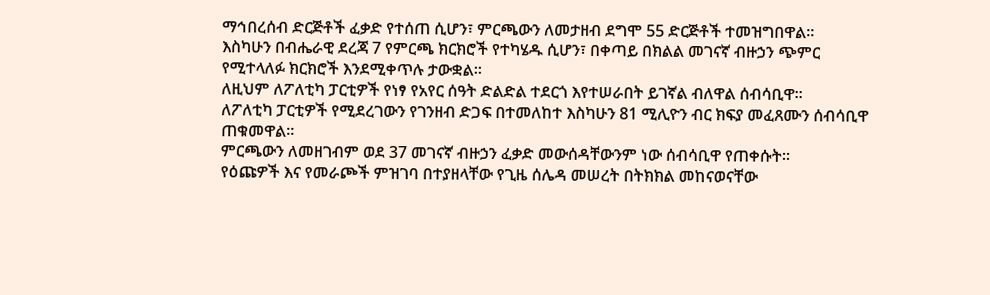ማኅበረሰብ ድርጅቶች ፈቃድ የተሰጠ ሲሆን፣ ምርጫውን ለመታዘብ ደግሞ 55 ድርጅቶች ተመዝግበዋል።
እስካሁን በብሔራዊ ደረጃ 7 የምርጫ ክርክሮች የተካሄዱ ሲሆን፣ በቀጣይ በክልል መገናኛ ብዙኃን ጭምር የሚተላለፉ ክርክሮች እንደሚቀጥሉ ታውቋል።
ለዚህም ለፖለቲካ ፓርቲዎች የነፃ የአየር ሰዓት ድልድል ተደርጎ እየተሠራበት ይገኛል ብለዋል ሰብሳቢዋ።
ለፖለቲካ ፓርቲዎች የሚደረገውን የገንዘብ ድጋፍ በተመለከተ እስካሁን 81 ሚሊዮን ብር ክፍያ መፈጸሙን ሰብሳቢዋ ጠቁመዋል።
ምርጫውን ለመዘገብም ወደ 37 መገናኛ ብዙኃን ፈቃድ መውሰዳቸውንም ነው ሰብሳቢዋ የጠቀሱት።
የዕጩዎች እና የመራጮች ምዝገባ በተያዘላቸው የጊዜ ሰሌዳ መሠረት በትክክል መከናወናቸው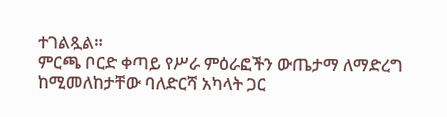ተገልጿል።
ምርጫ ቦርድ ቀጣይ የሥራ ምዕራፎችን ውጤታማ ለማድረግ ከሚመለከታቸው ባለድርሻ አካላት ጋር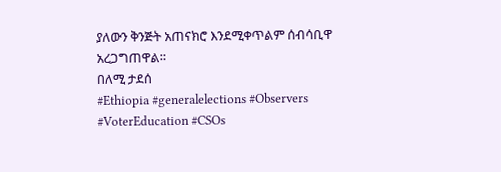ያለውን ቅንጅት አጠናክሮ እንደሚቀጥልም ሰብሳቢዋ አረጋግጠዋል።
በለሚ ታደሰ
#Ethiopia #generalelections #Observers #VoterEducation #CSOs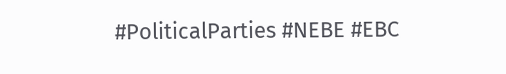#PoliticalParties #NEBE #EBC